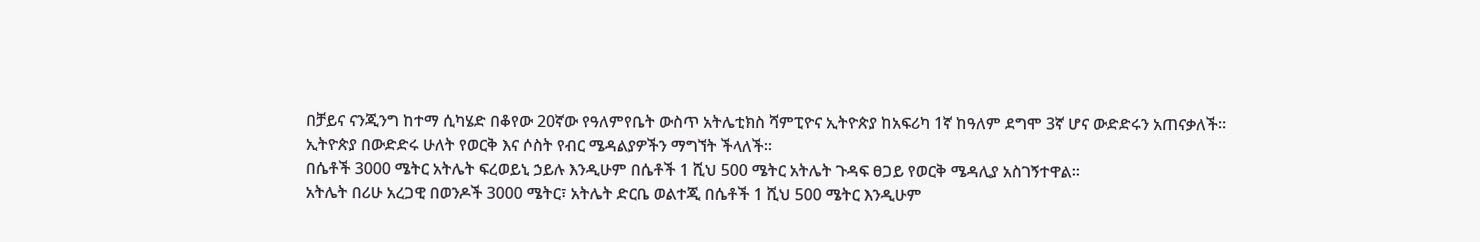በቻይና ናንጂንግ ከተማ ሲካሄድ በቆየው 20ኛው የዓለምየቤት ውስጥ አትሌቲክስ ሻምፒዮና ኢትዮጵያ ከአፍሪካ 1ኛ ከዓለም ደግሞ 3ኛ ሆና ውድድሩን አጠናቃለች።
ኢትዮጵያ በውድድሩ ሁለት የወርቅ እና ሶስት የብር ሜዳልያዎችን ማግኘት ችላለች።
በሴቶች 3000 ሜትር አትሌት ፍረወይኒ ኃይሉ እንዲሁም በሴቶች 1 ሺህ 500 ሜትር አትሌት ጉዳፍ ፀጋይ የወርቅ ሜዳሊያ አስገኝተዋል።
አትሌት በሪሁ አረጋዊ በወንዶች 3000 ሜትር፣ አትሌት ድርቤ ወልተጂ በሴቶች 1 ሺህ 500 ሜትር እንዲሁም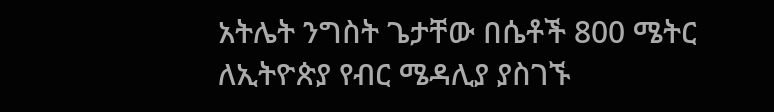አትሌት ንግስት ጌታቸው በሴቶች 800 ሜትር ለኢትዮጵያ የብር ሜዳሊያ ያስገኙ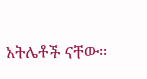አትሌቶች ናቸው፡፡